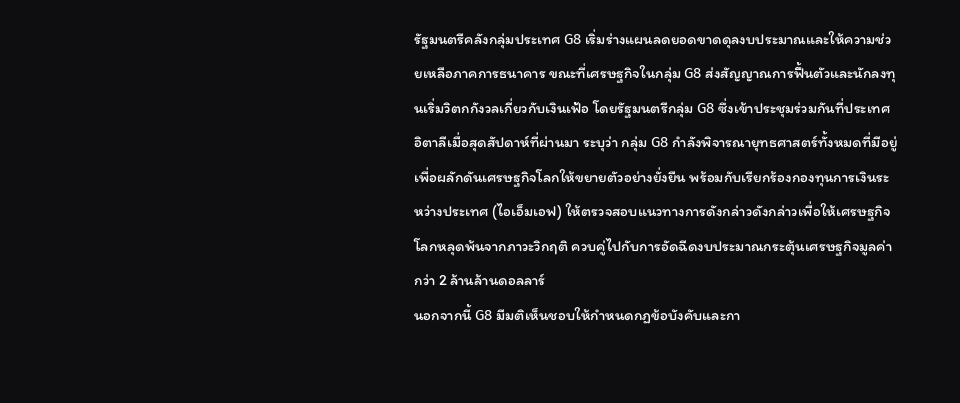รัฐมนตรีคลังกลุ่มประเทศ G8 เริ่มร่างแผนลดยอดขาดดุลงบประมาณและให้ความช่วยเหลือภาคการธนาคาร ขณะที่เศรษฐกิจในกลุ่ม G8 ส่งสัญญาณการฟื้นตัวและนักลงทุนเริ่มวิตกกังวลเกี่ยวกับเงินเฟ้อ โดยรัฐมนตรีกลุ่ม G8 ซึ่งเข้าประชุมร่วมกันที่ประเทศอิตาลีเมื่อสุดสัปดาห์ที่ผ่านมา ระบุว่า กลุ่ม G8 กำลังพิจารณายุทธศาสตร์ทั้งหมดที่มีอยู่เพื่อผลักดันเศรษฐกิจโลกให้ขยายตัวอย่างยั่งยืน พร้อมกับเรียกร้องกองทุนการเงินระหว่างประเทศ (ไอเอ็มเอฟ) ให้ตรวจสอบแนวทางการดังกล่าวดังกล่าวเพื่อให้เศรษฐกิจโลกหลุดพ้นจากภาวะวิกฤติ ควบคู่ไปกับการอัดฉีดงบประมาณกระตุ้นเศรษฐกิจมูลค่ากว่า 2 ล้านล้านดอลลาร์
นอกจากนี้ G8 มีมติเห็นชอบให้กำหนดกฏข้อบังคับและกา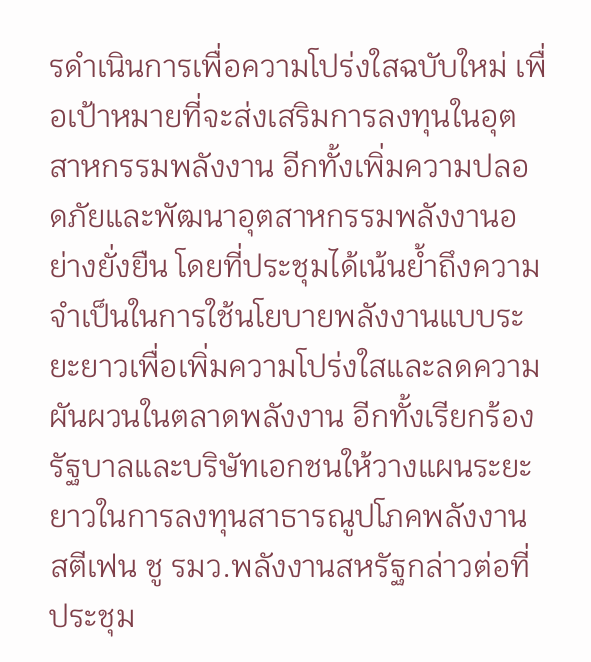รดำเนินการเพื่อความโปร่งใสฉบับใหม่ เพื่อเป้าหมายที่จะส่งเสริมการลงทุนในอุตสาหกรรมพลังงาน อีกทั้งเพิ่มความปลอดภัยและพัฒนาอุตสาหกรรมพลังงานอย่างยั่งยืน โดยที่ประชุมได้เน้นย้ำถึงความจำเป็นในการใช้นโยบายพลังงานแบบระยะยาวเพื่อเพิ่มความโปร่งใสและลดความผันผวนในตลาดพลังงาน อีกทั้งเรียกร้องรัฐบาลและบริษัทเอกชนให้วางแผนระยะยาวในการลงทุนสาธารณูปโภคพลังงาน
สตีเฟน ชู รมว.พลังงานสหรัฐกล่าวต่อที่ประชุม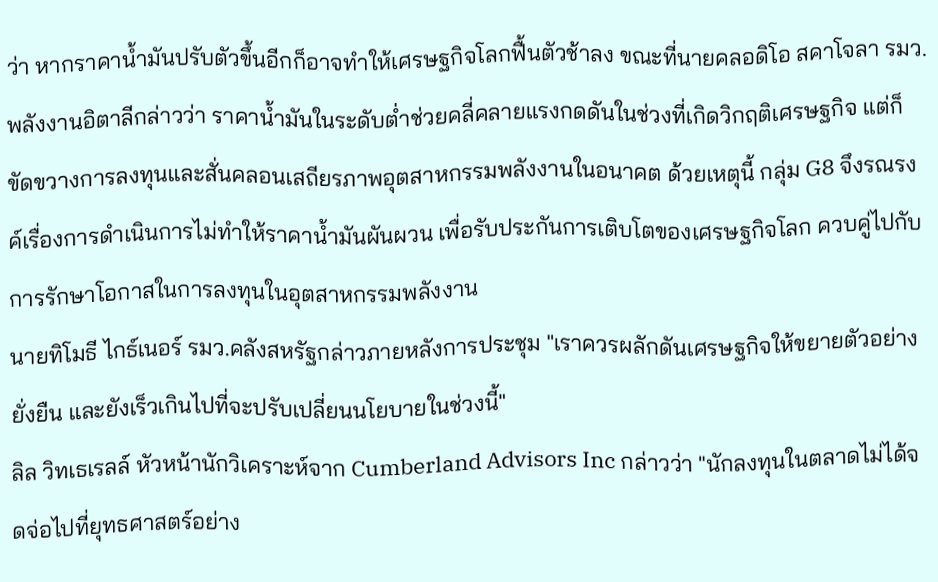ว่า หากราคาน้ำมันปรับตัวขึ้นอีกก็อาจทำให้เศรษฐกิจโลกฟื้นตัวช้าลง ขณะที่นายคลอดิโอ สคาโจลา รมว.พลังงานอิตาลีกล่าวว่า ราคาน้ำมันในระดับต่ำช่วยคลี่คลายแรงกดดันในช่วงที่เกิดวิกฤติเศรษฐกิจ แต่ก็ขัดขวางการลงทุนและสั่นคลอนเสถียรภาพอุตสาหกรรมพลังงานในอนาคต ด้วยเหตุนี้ กลุ่ม G8 จึงรณรงค์เรื่องการดำเนินการไม่ทำให้ราคาน้ำมันผันผวน เพื่อรับประกันการเติบโตของเศรษฐกิจโลก ควบคู่ไปกับการรักษาโอกาสในการลงทุนในอุตสาหกรรมพลังงาน
นายทิโมธี ไกธ์เนอร์ รมว.คลังสหรัฐกล่าวภายหลังการประชุม "เราควรผลักดันเศรษฐกิจให้ขยายตัวอย่างยั่งยืน และยังเร็วเกินไปที่จะปรับเปลี่ยนนโยบายในช่วงนี้"
ลิล วิทเธเรลล์ หัวหน้านักวิเคราะห์จาก Cumberland Advisors Inc กล่าวว่า "นักลงทุนในตลาดไม่ได้จดจ่อไปที่ยุทธศาสตร์อย่าง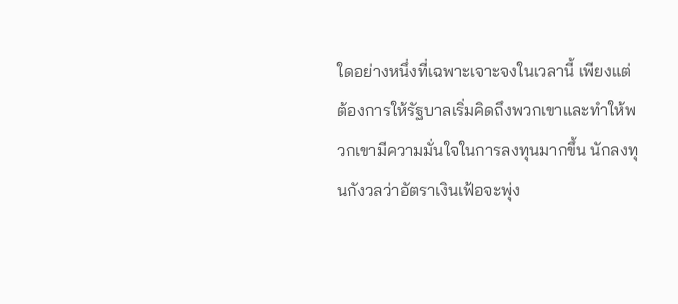ใดอย่างหนึ่งที่เฉพาะเจาะจงในเวลานี้ เพียงแต่ต้องการให้รัฐบาลเริ่มคิดถึงพวกเขาและทำให้พวกเขามีความมั่นใจในการลงทุนมากขึ้น นักลงทุนกังวลว่าอัตราเงินเฟ้อจะพุ่ง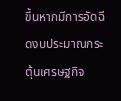ขึ้นหากมีการอัดฉีดงบประมาณกระตุ้นเศรษฐกิจ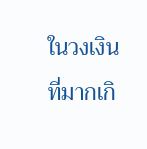ในวงเงินที่มากเกิ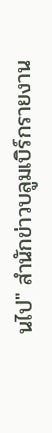นไป" สำนักข่าวบลูมเบิร์กรายงาน